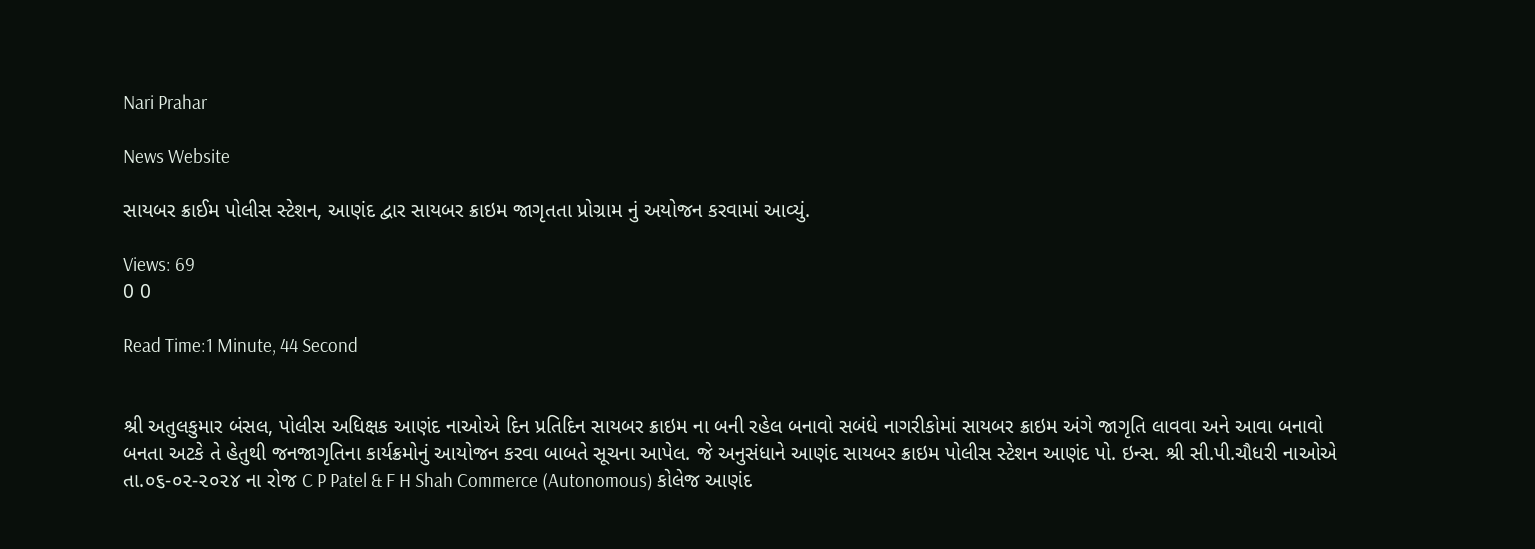Nari Prahar

News Website

સાયબર ક્રાઈમ પોલીસ સ્ટેશન, આણંદ દ્વાર સાયબર ક્રાઇમ જાગૃતતા પ્રોગ્રામ નું અયોજન કરવામાં આવ્યું.

Views: 69
0 0

Read Time:1 Minute, 44 Second


શ્રી અતુલકુમાર બંસલ, પોલીસ અધિક્ષક આણંદ નાઓએ દિન પ્રતિદિન સાયબર ક્રાઇમ ના બની રહેલ બનાવો સબંધે નાગરીકોમાં સાયબર ક્રાઇમ અંગે જાગૃતિ લાવવા અને આવા બનાવો બનતા અટકે તે હેતુથી જનજાગૃતિના કાર્યક્રમોનું આયોજન કરવા બાબતે સૂચના આપેલ. જે અનુસંધાને આણંદ સાયબર ક્રાઇમ પોલીસ સ્ટેશન આણંદ પો. ઇન્સ. શ્રી સી.પી.ચૌધરી નાઓએ તા.૦૬-૦૨-૨૦૨૪ ના રોજ C P Patel & F H Shah Commerce (Autonomous) કોલેજ આણંદ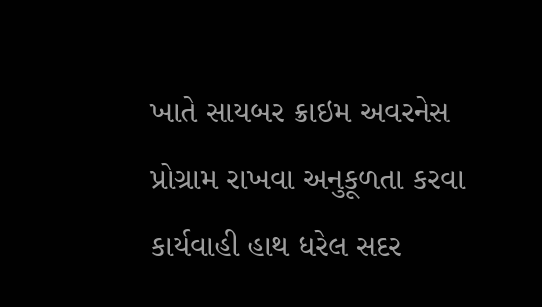ખાતે સાયબર ક્રાઇમ અવરનેસ પ્રોગ્રામ રાખવા અનુકૂળતા કરવા કાર્યવાહી હાથ ધરેલ સદર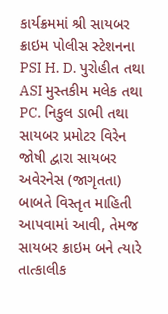કાર્યક્રમમાં શ્રી સાયબર ક્રાઇમ પોલીસ સ્ટેશનના PSI H. D. પુરોહીત તથા ASI મુસ્તકીમ મલેક તથા PC. નિકુલ ડાભી તથા સાયબર પ્રમોટર વિરેન જોષી દ્વારા સાયબર અવેરનેસ (જાગૃતતા) બાબતે વિસ્તૃત માહિતી આપવામાં આવી, તેમજ સાયબર ક્રાઇમ બને ત્યારે તાત્કાલીક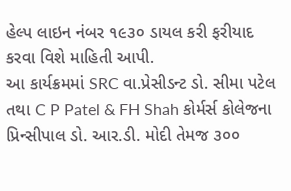હેલ્પ લાઇન નંબર ૧૯૩૦ ડાયલ કરી ફરીયાદ કરવા વિશે માહિતી આપી.
આ કાર્યક્રમમાં SRC વા.પ્રેસીડન્ટ ડો. સીમા પટેલ તથા C P Patel & FH Shah કોર્મર્સ કોલેજના પ્રિન્સીપાલ ડો. આર.ડી. મોદી તેમજ ૩૦૦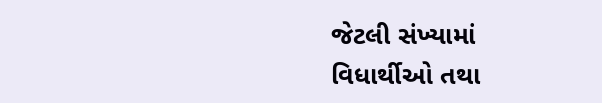જેટલી સંખ્યામાં વિધાર્થીઓ તથા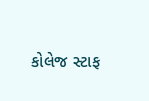કોલેજ સ્ટાફ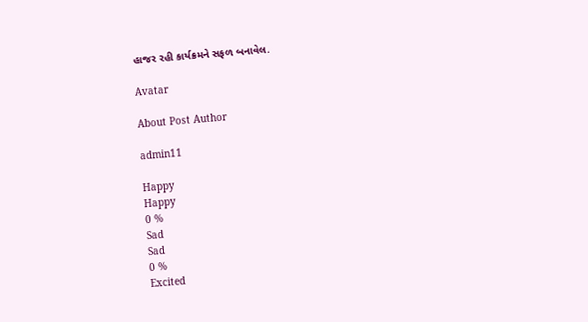હાજર રહી કાર્યક્રમને સફળ બનાવેલ.

Avatar

About Post Author

admin11

Happy
Happy
0 %
Sad
Sad
0 %
Excited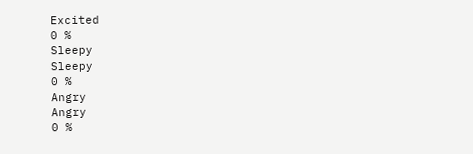Excited
0 %
Sleepy
Sleepy
0 %
Angry
Angry
0 %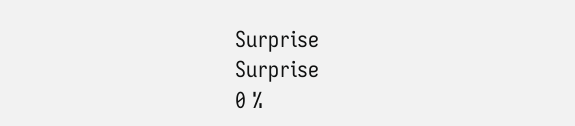Surprise
Surprise
0 %